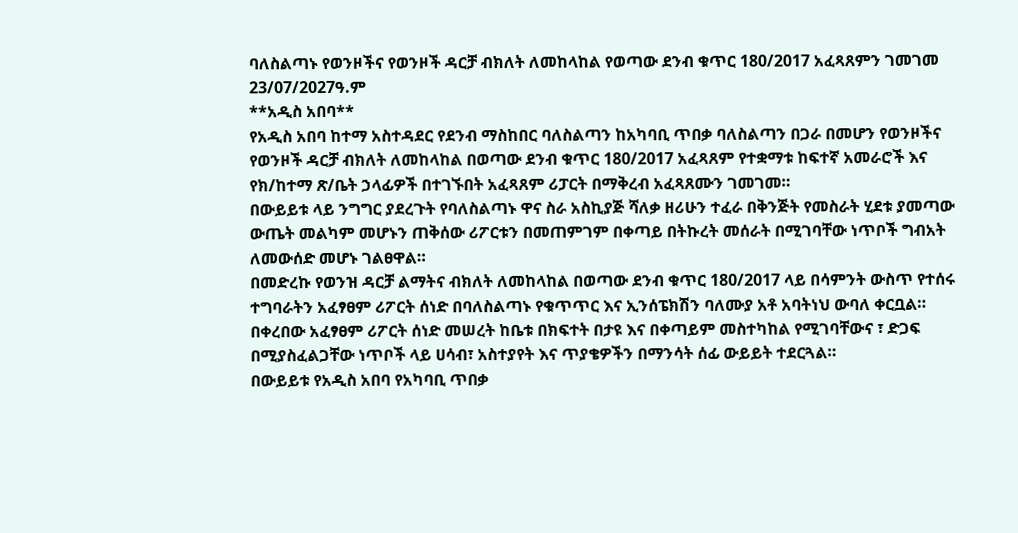ባለስልጣኑ የወንዞችና የወንዞች ዳርቻ ብክለት ለመከላከል የወጣው ደንብ ቁጥር 180/2017 አፈጻጸምን ገመገመ
23/07/2027ዓ.ም
**አዲስ አበባ**
የአዲስ አበባ ከተማ አስተዳደር የደንብ ማስከበር ባለስልጣን ከአካባቢ ጥበቃ ባለስልጣን በጋራ በመሆን የወንዞችና የወንዞች ዳርቻ ብክለት ለመከላከል በወጣው ደንብ ቁጥር 180/2017 አፈጻጸም የተቋማቱ ከፍተኛ አመራሮች እና የክ/ከተማ ጽ/ቤት ኃላፊዎች በተገኙበት አፈጻጸም ሪፓርት በማቅረብ አፈጻጸሙን ገመገመ።
በውይይቱ ላይ ንግግር ያደረጉት የባለስልጣኑ ዋና ስራ አስኪያጅ ሻለቃ ዘሪሁን ተፈራ በቅንጅት የመስራት ሂደቱ ያመጣው ውጤት መልካም መሆኑን ጠቅሰው ሪፖርቱን በመጠምገም በቀጣይ በትኩረት መሰራት በሚገባቸው ነጥቦች ግብአት ለመውሰድ መሆኑ ገልፀዋል።
በመድረኩ የወንዝ ዳርቻ ልማትና ብክለት ለመከላከል በወጣው ደንብ ቁጥር 180/2017 ላይ በሳምንት ውስጥ የተሰሩ ተግባራትን አፈፃፀም ሪፖርት ሰነድ በባለስልጣኑ የቁጥጥር እና ኢንሰፔክሽን ባለሙያ አቶ አባትነህ ውባለ ቀርቧል።
በቀረበው አፈፃፀም ሪፖርት ሰነድ መሠረት ከቤቱ በክፍተት በታዩ እና በቀጣይም መስተካከል የሚገባቸውና ፣ ድጋፍ በሚያስፈልጋቸው ነጥቦች ላይ ሀሳብ፣ አስተያየት እና ጥያቄዎችን በማንሳት ሰፊ ውይይት ተደርጓል።
በውይይቱ የአዲስ አበባ የአካባቢ ጥበቃ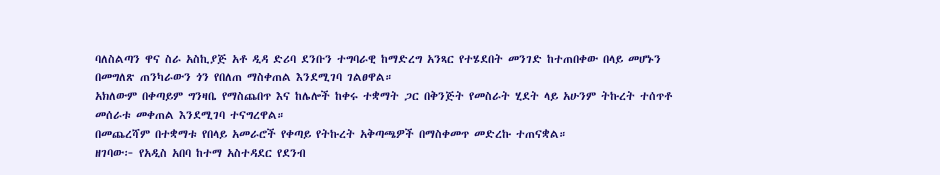ባለስልጣን ዋና ስራ አስኪያጅ አቶ ዲዳ ድሪባ ደንቡን ተግባራዊ ከማድረግ አንጻር የተሄደበት መንገድ ከተጠበቀው በላይ መሆኑን በመግለጽ ጠንካራውን ጎን የበለጠ ማስቀጠል እንደሚገባ ገልፀዋል።
አክለውም በቀጣይም ግንዛቤ የማስጨበጥ እና ከሌሎች ከቀሩ ተቋማት ጋር በቅንጅት የመስራት ሂደት ላይ አሁንም ትኩረት ተሰጥቶ መሰራቱ መቀጠል እንደሚገባ ተናግረዋል።
በመጨረሻም በተቋማቱ የበላይ አመራሮች የቀጣይ የትኩረት አቅጣጫዎች በማስቀመጥ መድረኩ ተጠናቋል።
ዘገባው፦ የአዲስ አበባ ከተማ አስተዳደር የደንብ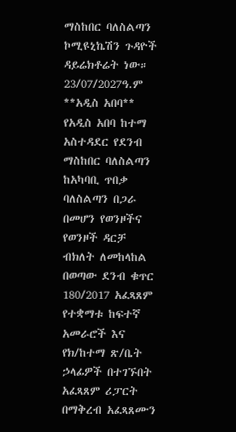ማስከበር ባለስልጣን ኮሚዩኒኬሽን ጉዳዮች ዳይሬክቶሬት ነው።
23/07/2027ዓ.ም
**አዲስ አበባ**
የአዲስ አበባ ከተማ አስተዳደር የደንብ ማስከበር ባለስልጣን ከአካባቢ ጥበቃ ባለስልጣን በጋራ በመሆን የወንዞችና የወንዞች ዳርቻ ብክለት ለመከላከል በወጣው ደንብ ቁጥር 180/2017 አፈጻጸም የተቋማቱ ከፍተኛ አመራሮች እና የክ/ከተማ ጽ/ቤት ኃላፊዎች በተገኙበት አፈጻጸም ሪፓርት በማቅረብ አፈጻጸሙን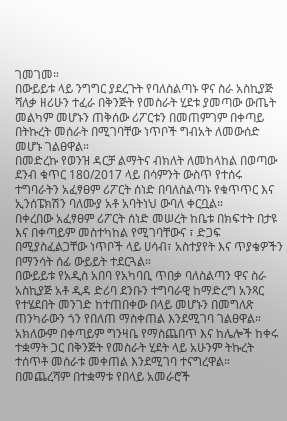ገመገመ።
በውይይቱ ላይ ንግግር ያደረጉት የባለስልጣኑ ዋና ስራ አስኪያጅ ሻለቃ ዘሪሁን ተፈራ በቅንጅት የመስራት ሂደቱ ያመጣው ውጤት መልካም መሆኑን ጠቅሰው ሪፖርቱን በመጠምገም በቀጣይ በትኩረት መሰራት በሚገባቸው ነጥቦች ግብአት ለመውሰድ መሆኑ ገልፀዋል።
በመድረኩ የወንዝ ዳርቻ ልማትና ብክለት ለመከላከል በወጣው ደንብ ቁጥር 180/2017 ላይ በሳምንት ውስጥ የተሰሩ ተግባራትን አፈፃፀም ሪፖርት ሰነድ በባለስልጣኑ የቁጥጥር እና ኢንሰፔክሽን ባለሙያ አቶ አባትነህ ውባለ ቀርቧል።
በቀረበው አፈፃፀም ሪፖርት ሰነድ መሠረት ከቤቱ በክፍተት በታዩ እና በቀጣይም መስተካከል የሚገባቸውና ፣ ድጋፍ በሚያስፈልጋቸው ነጥቦች ላይ ሀሳብ፣ አስተያየት እና ጥያቄዎችን በማንሳት ሰፊ ውይይት ተደርጓል።
በውይይቱ የአዲስ አበባ የአካባቢ ጥበቃ ባለስልጣን ዋና ስራ አስኪያጅ አቶ ዲዳ ድሪባ ደንቡን ተግባራዊ ከማድረግ አንጻር የተሄደበት መንገድ ከተጠበቀው በላይ መሆኑን በመግለጽ ጠንካራውን ጎን የበለጠ ማስቀጠል እንደሚገባ ገልፀዋል።
አክለውም በቀጣይም ግንዛቤ የማስጨበጥ እና ከሌሎች ከቀሩ ተቋማት ጋር በቅንጅት የመስራት ሂደት ላይ አሁንም ትኩረት ተሰጥቶ መሰራቱ መቀጠል እንደሚገባ ተናግረዋል።
በመጨረሻም በተቋማቱ የበላይ አመራሮች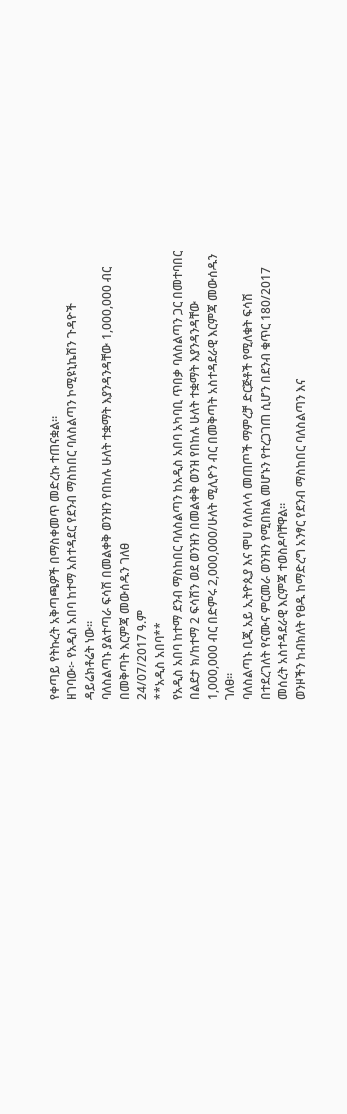የቀጣይ የትኩረት አቅጣጫዎች በማስቀመጥ መድረኩ ተጠናቋል።
ዘገባው፦ የአዲስ አበባ ከተማ አስተዳደር የደንብ ማስከበር ባለስልጣን ኮሚዩኒኬሽን ጉዳዮች ዳይሬክቶሬት ነው።
ባለስልጣኑ ያልተጣራ ፍሳሽ በመልቀቅ ወንዝን የበከሉ ሁለት ተቋማት እያንዳንዳቸው 1,000,000 ብር በመቅጣት እርምጃ መውሰዱን ገለፀ
24/07/2017 ዓ.ም
**አዲስ አበባ**
የአዲስ አበባ ከተማ ደንብ ማስከበር ባለስልጣን ከአዲስ አበባ አካባቢ ጥበቃ ባለስልጣን ጋር በመተባበር በልደታ ክ/ከተማ 2 ፍሳሽን ወደ ወንዝን በመልቀቅ ወንዝ የበከሉ ሁለት ተቋማት እያንዳንዳቸው 1,000,000 ብር በድምሩ 2,000,000/ሁለት ሚሊዮን ብር በመቅጣት አስተዳደራዊ እርምጃ መውሰዱን ገለፀ።
ባለስልጣኑ ቢጂ አይ ኢትዮጲያ እና ሞሀ የለስላሳ መጠጦች ማምረቻ ድርጅቶች የሚለቁት ፍሳሽ በተደረገለት የናሙና ምርመራ ወንዝን የሚበክል መሆኑን የተረጋገጠ ሲሆን በደንብ ቁጥር 180/2017 መሰረት አስተዳደራዊ እርምጃ ተወስዶባቸዋል።
ወንዞችን ከብክለት የፀዱ ከማድረግ አንፃር የደንብ ማስከበር ባለስልጣን እና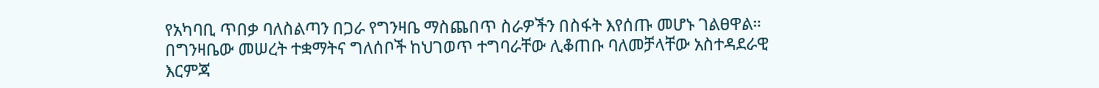የአካባቢ ጥበቃ ባለስልጣን በጋራ የግንዛቤ ማስጨበጥ ስራዎችን በስፋት እየሰጡ መሆኑ ገልፀዋል።
በግንዛቤው መሠረት ተቋማትና ግለሰቦች ከህገወጥ ተግባራቸው ሊቆጠቡ ባለመቻላቸው አስተዳደራዊ እርምጃ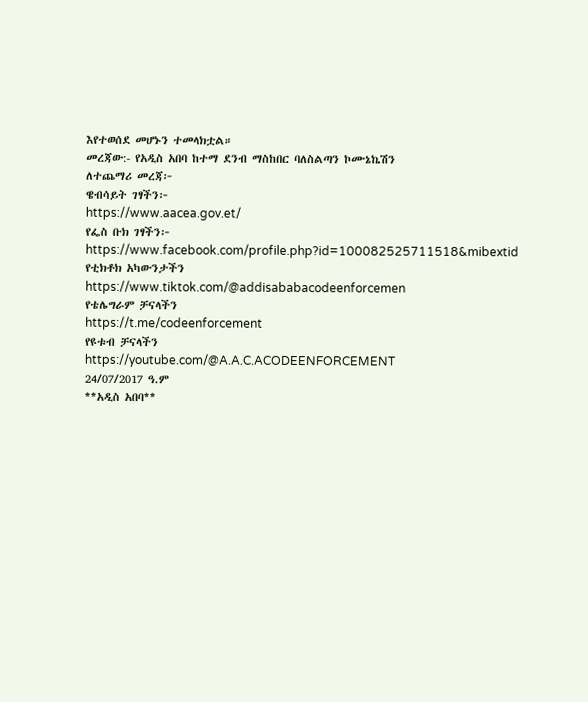እየተወሰደ መሆኑን ተመላክቷል።
መረጃው:- የአዲስ አበባ ከተማ ደንብ ማስከበር ባለስልጣን ኮሙኔኬሽን
ለተጨማሪ መረጃ፦
ዌብሳይት ገፃችን፦
https://www.aacea.gov.et/
የፌስ ቡክ ገፃችን፦
https://www.facebook.com/profile.php?id=100082525711518&mibextid
የቲክቶክ አካውንታችን
https://www.tiktok.com/@addisababacodeenforcemen
የቴሌግራም ቻናላችን
https://t.me/codeenforcement
የዩቱብ ቻናላችን
https://youtube.com/@A.A.C.ACODEENFORCEMENT
24/07/2017 ዓ.ም
**አዲስ አበባ**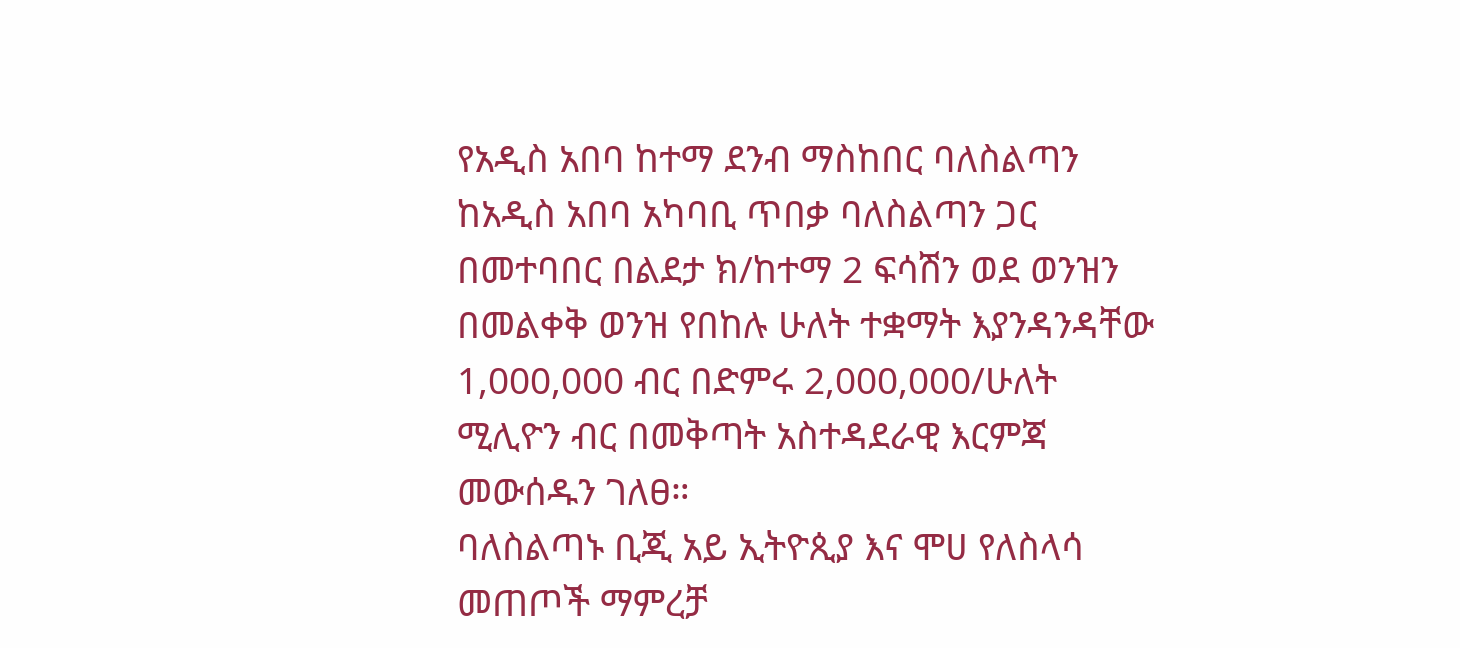የአዲስ አበባ ከተማ ደንብ ማስከበር ባለስልጣን ከአዲስ አበባ አካባቢ ጥበቃ ባለስልጣን ጋር በመተባበር በልደታ ክ/ከተማ 2 ፍሳሽን ወደ ወንዝን በመልቀቅ ወንዝ የበከሉ ሁለት ተቋማት እያንዳንዳቸው 1,000,000 ብር በድምሩ 2,000,000/ሁለት ሚሊዮን ብር በመቅጣት አስተዳደራዊ እርምጃ መውሰዱን ገለፀ።
ባለስልጣኑ ቢጂ አይ ኢትዮጲያ እና ሞሀ የለስላሳ መጠጦች ማምረቻ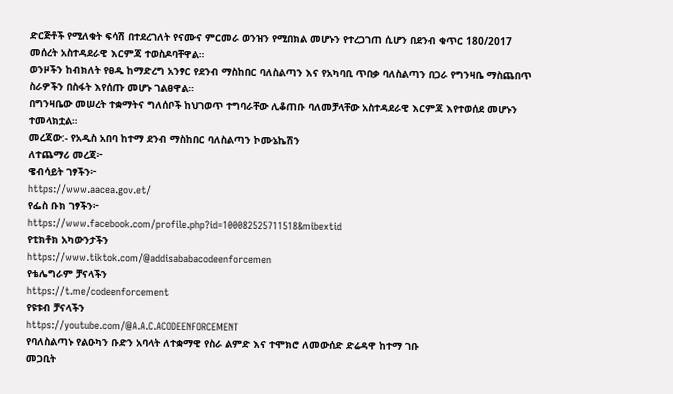ድርጅቶች የሚለቁት ፍሳሽ በተደረገለት የናሙና ምርመራ ወንዝን የሚበክል መሆኑን የተረጋገጠ ሲሆን በደንብ ቁጥር 180/2017 መሰረት አስተዳደራዊ እርምጃ ተወስዶባቸዋል።
ወንዞችን ከብክለት የፀዱ ከማድረግ አንፃር የደንብ ማስከበር ባለስልጣን እና የአካባቢ ጥበቃ ባለስልጣን በጋራ የግንዛቤ ማስጨበጥ ስራዎችን በስፋት እየሰጡ መሆኑ ገልፀዋል።
በግንዛቤው መሠረት ተቋማትና ግለሰቦች ከህገወጥ ተግባራቸው ሊቆጠቡ ባለመቻላቸው አስተዳደራዊ እርምጃ እየተወሰደ መሆኑን ተመላክቷል።
መረጃው:- የአዲስ አበባ ከተማ ደንብ ማስከበር ባለስልጣን ኮሙኔኬሽን
ለተጨማሪ መረጃ፦
ዌብሳይት ገፃችን፦
https://www.aacea.gov.et/
የፌስ ቡክ ገፃችን፦
https://www.facebook.com/profile.php?id=100082525711518&mibextid
የቲክቶክ አካውንታችን
https://www.tiktok.com/@addisababacodeenforcemen
የቴሌግራም ቻናላችን
https://t.me/codeenforcement
የዩቱብ ቻናላችን
https://youtube.com/@A.A.C.ACODEENFORCEMENT
የባለስልጣኑ የልዑካን ቡድን አባላት ለተቋማዊ የስራ ልምድ እና ተሞክሮ ለመውሰድ ድሬዳዋ ከተማ ገቡ
መጋቢት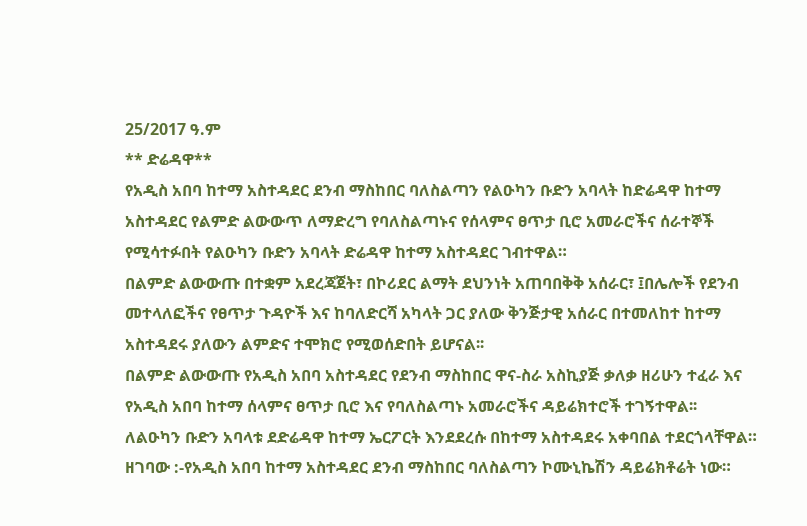25/2017 ዓ.ም
** ድሬዳዋ**
የአዲስ አበባ ከተማ አስተዳደር ደንብ ማስከበር ባለስልጣን የልዑካን ቡድን አባላት ከድሬዳዋ ከተማ አስተዳደር የልምድ ልውውጥ ለማድረግ የባለስልጣኑና የሰላምና ፀጥታ ቢሮ አመራሮችና ሰራተኞች የሚሳተፉበት የልዑካን ቡድን አባላት ድሬዳዋ ከተማ አስተዳደር ገብተዋል።
በልምድ ልውውጡ በተቋም አደረጃጀት፣ በኮሪደር ልማት ደህንነት አጠባበቅቅ አሰራር፣ ፤በሌሎች የደንብ መተላለፎችና የፀጥታ ጉዳዮች እና ከባለድርሻ አካላት ጋር ያለው ቅንጅታዊ አሰራር በተመለከተ ከተማ አስተዳደሩ ያለውን ልምድና ተሞክሮ የሚወሰድበት ይሆናል፡፡
በልምድ ልውውጡ የአዲስ አበባ አስተዳደር የደንብ ማስከበር ዋና-ስራ አስኪያጅ ቃለቃ ዘሪሁን ተፈራ እና የአዲስ አበባ ከተማ ሰላምና ፀጥታ ቢሮ እና የባለስልጣኑ አመራሮችና ዳይሬክተሮች ተገኝተዋል፡፡
ለልዑካን ቡድን አባላቱ ደድሬዳዋ ከተማ ኤርፖርት እንደደረሱ በከተማ አስተዳደሩ አቀባበል ተደርጎላቸዋል።
ዘገባው :-የአዲስ አበባ ከተማ አስተዳደር ደንብ ማስከበር ባለስልጣን ኮሙኒኬሽን ዳይሬክቶሬት ነው።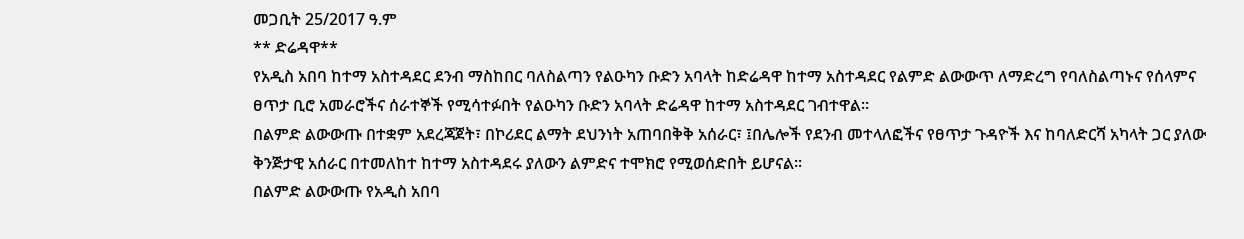መጋቢት 25/2017 ዓ.ም
** ድሬዳዋ**
የአዲስ አበባ ከተማ አስተዳደር ደንብ ማስከበር ባለስልጣን የልዑካን ቡድን አባላት ከድሬዳዋ ከተማ አስተዳደር የልምድ ልውውጥ ለማድረግ የባለስልጣኑና የሰላምና ፀጥታ ቢሮ አመራሮችና ሰራተኞች የሚሳተፉበት የልዑካን ቡድን አባላት ድሬዳዋ ከተማ አስተዳደር ገብተዋል።
በልምድ ልውውጡ በተቋም አደረጃጀት፣ በኮሪደር ልማት ደህንነት አጠባበቅቅ አሰራር፣ ፤በሌሎች የደንብ መተላለፎችና የፀጥታ ጉዳዮች እና ከባለድርሻ አካላት ጋር ያለው ቅንጅታዊ አሰራር በተመለከተ ከተማ አስተዳደሩ ያለውን ልምድና ተሞክሮ የሚወሰድበት ይሆናል፡፡
በልምድ ልውውጡ የአዲስ አበባ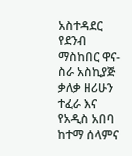አስተዳደር የደንብ ማስከበር ዋና-ስራ አስኪያጅ ቃለቃ ዘሪሁን ተፈራ እና የአዲስ አበባ ከተማ ሰላምና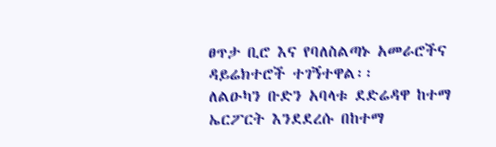ፀጥታ ቢሮ እና የባለስልጣኑ አመራሮችና ዳይሬክተሮች ተገኝተዋል፡፡
ለልዑካን ቡድን አባላቱ ደድሬዳዋ ከተማ ኤርፖርት እንደደረሱ በከተማ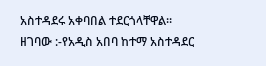አስተዳደሩ አቀባበል ተደርጎላቸዋል።
ዘገባው :-የአዲስ አበባ ከተማ አስተዳደር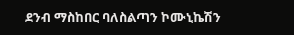ደንብ ማስከበር ባለስልጣን ኮሙኒኬሽን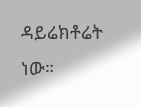ዳይሬክቶሬት ነው።